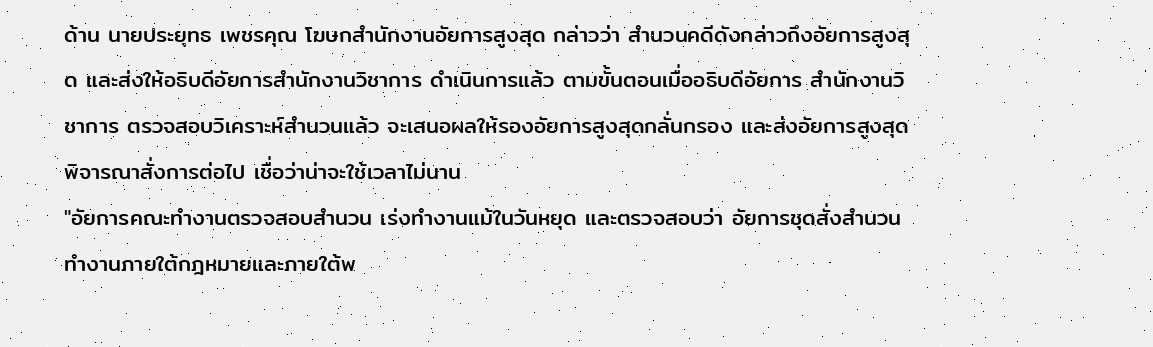ด้าน นายประยุทธ เพชรคุณ โฆษกสำนักงานอัยการสูงสุด กล่าวว่า สำนวนคดีดังกล่าวถึงอัยการสูงสุด และส่งให้อธิบดีอัยการสำนักงานวิชาการ ดำเนินการแล้ว ตามขั้นตอนเมื่ออธิบดีอัยการ สำนักงานวิชาการ ตรวจสอบวิเคราะห์สำนวนแล้ว จะเสนอผลให้รองอัยการสูงสุดกลั่นกรอง และส่งอัยการสูงสุดพิจารณาสั่งการต่อไป เชื่อว่าน่าจะใช้เวลาไม่นาน
"อัยการคณะทำงานตรวจสอบสำนวน เร่งทำงานแม้ในวันหยุด และตรวจสอบว่า อัยการชุดสั่งสำนวน ทำงานภายใต้กฎหมายและภายใต้พ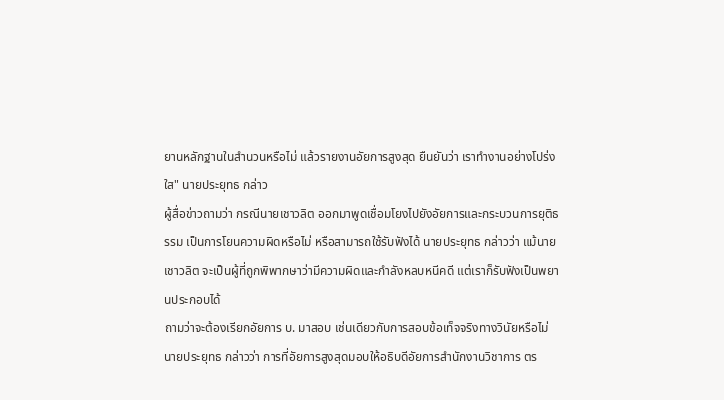ยานหลักฐานในสำนวนหรือไม่ แล้วรายงานอัยการสูงสุด ยืนยันว่า เราทำงานอย่างโปร่งใส" นายประยุทธ กล่าว
ผู้สื่อข่าวถามว่า กรณีนายเชาวลิต ออกมาพูดเชื่อมโยงไปยังอัยการและกระบวนการยุติธรรม เป็นการโยนความผิดหรือไม่ หรือสามารถใช้รับฟังได้ นายประยุทธ กล่าวว่า แม้นายเชาวลิต จะเป็นผู้ที่ถูกพิพากษาว่ามีความผิดและกำลังหลบหนีคดี แต่เราก็รับฟังเป็นพยานประกอบได้
ถามว่าจะต้องเรียกอัยการ บ. มาสอบ เช่นเดียวกับการสอบข้อเท็จจริงทางวินัยหรือไม่
นายประยุทธ กล่าวว่า การที่อัยการสูงสุดมอบให้อธิบดีอัยการสำนักงานวิชาการ ตร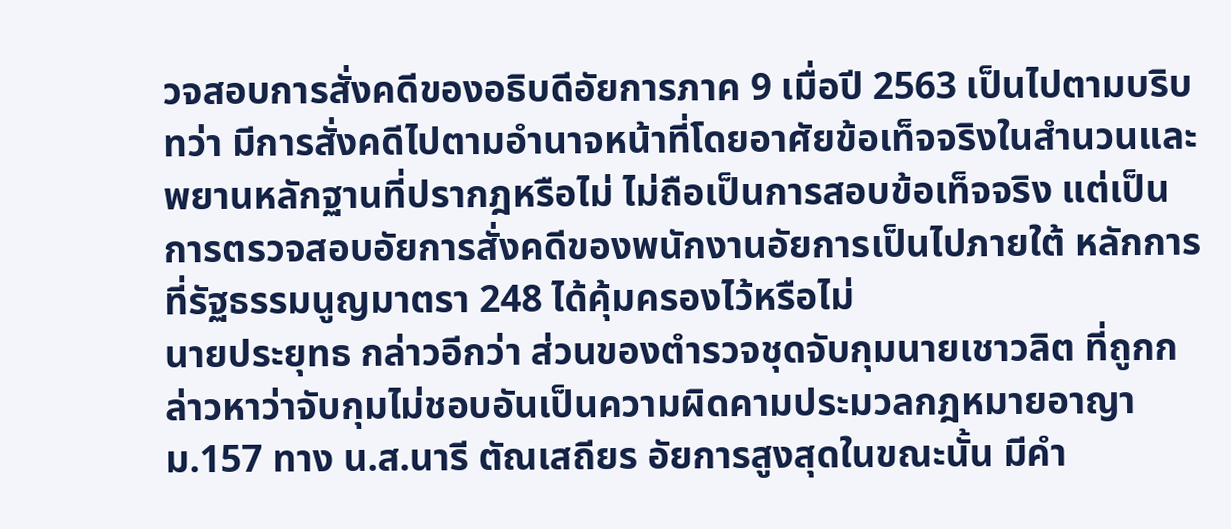วจสอบการสั่งคดีของอธิบดีอัยการภาค 9 เมื่อปี 2563 เป็นไปตามบริบทว่า มีการสั่งคดีไปตามอำนาจหน้าที่โดยอาศัยข้อเท็จจริงในสำนวนและพยานหลักฐานที่ปรากฎหรือไม่ ไม่ถือเป็นการสอบข้อเท็จจริง แต่เป็นการตรวจสอบอัยการสั่งคดีของพนักงานอัยการเป็นไปภายใต้ หลักการที่รัฐธรรมนูญมาตรา 248 ได้คุ้มครองไว้หรือไม่
นายประยุทธ กล่าวอีกว่า ส่วนของตำรวจชุดจับกุมนายเชาวลิต ที่ถูกกล่าวหาว่าจับกุมไม่ชอบอันเป็นความผิดคามประมวลกฎหมายอาญา ม.157 ทาง น.ส.นารี ตัณเสถียร อัยการสูงสุดในขณะนั้น มีคำ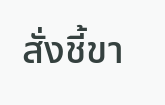สั่งชี้ขา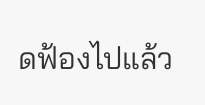ดฟ้องไปแล้ว